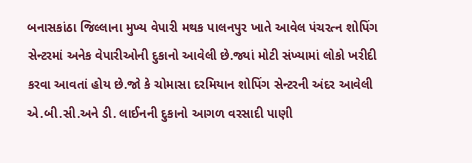બનાસકાંઠા જિલ્લાના મુખ્ય વેપારી મથક પાલનપુર ખાતે આવેલ પંચરત્ન શોપિંગ સેન્ટરમાં અનેક વેપારીઓની દુકાનો આવેલી છે.જ્યાં મોટી સંખ્યામાં લોકો ખરીદી કરવા આવતાં હોય છે.જો કે ચોમાસા દરમિયાન શોપિંગ સેન્ટરની અંદર આવેલી એ.બી.સી.અને ડી. લાઈનની દુકાનો આગળ વરસાદી પાણી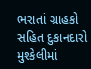ભરાતાં ગ્રાહકો સહિત દુકાનદારો મુશ્કેલીમાં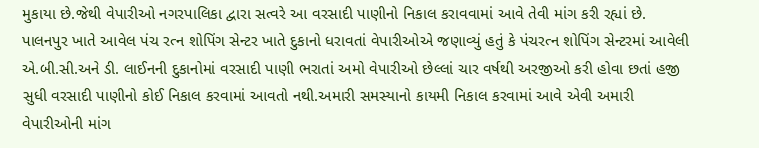મુકાયા છે.જેથી વેપારીઓ નગરપાલિકા દ્વારા સત્વરે આ વરસાદી પાણીનો નિકાલ કરાવવામાં આવે તેવી માંગ કરી રહ્યાં છે. પાલનપુર ખાતે આવેલ પંચ રત્ન શોપિંગ સેન્ટર ખાતે દુકાનો ધરાવતાં વેપારીઓએ જણાવ્યું હતું કે પંચરત્ન શોપિંગ સેન્ટરમાં આવેલી એ.બી.સી.અને ડી. લાઈનની દુકાનોમાં વરસાદી પાણી ભરાતાં અમો વેપારીઓ છેલ્લાં ચાર વર્ષથી અરજીઓ કરી હોવા છતાં હજી સુધી વરસાદી પાણીનો કોઈ નિકાલ કરવામાં આવતો નથી.અમારી સમસ્યાનો કાયમી નિકાલ કરવામાં આવે એવી અમારી વેપારીઓની માંગ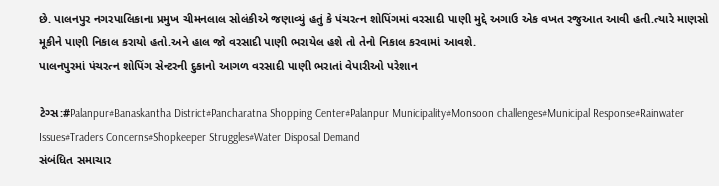છે. પાલનપુર નગરપાલિકાના પ્રમુખ ચીમનલાલ સોલંકીએ જણાવ્યું હતું કે પંચરત્ન શોપિંગમાં વરસાદી પાણી મુદ્દે અગાઉ એક વખત રજુઆત આવી હતી.ત્યારે માણસો મૂકીને પાણી નિકાલ કરાયો હતો.અને હાલ જો વરસાદી પાણી ભરાયેલ હશે તો તેનો નિકાલ કરવામાં આવશે.
પાલનપુરમાં પંચરત્ન શોપિંગ સેન્ટરની દુકાનો આગળ વરસાદી પાણી ભરાતાં વેપારીઓ પરેશાન

ટેગ્સ:#Palanpur#Banaskantha District#Pancharatna Shopping Center#Palanpur Municipality#Monsoon challenges#Municipal Response#Rainwater Issues#Traders Concerns#Shopkeeper Struggles#Water Disposal Demand
સંબંધિત સમાચાર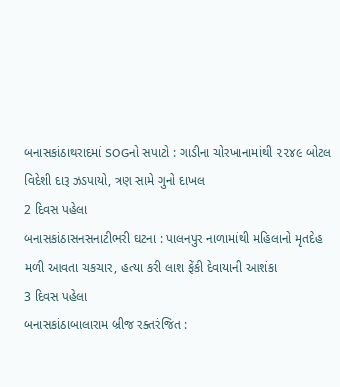બનાસકાંઠાથરાદમાં SOGનો સપાટો : ગાડીના ચોરખાનામાંથી ૨૨૪૯ બોટલ વિદેશી દારૂ ઝડપાયો, ત્રણ સામે ગુનો દાખલ
2 દિવસ પહેલા
બનાસકાંઠાસનસનાટીભરી ઘટના : પાલનપુર નાળામાંથી મહિલાનો મૃતદેહ મળી આવતા ચકચાર, હત્યા કરી લાશ ફેંકી દેવાયાની આશંકા
3 દિવસ પહેલા
બનાસકાંઠાબાલારામ બ્રીજ રક્તરંજિત :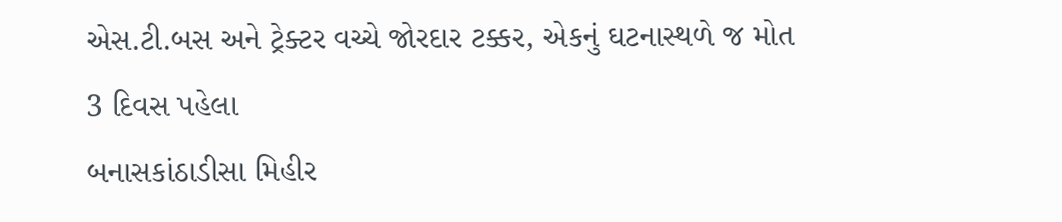એસ.ટી.બસ અને ટ્રેક્ટર વચ્ચે જોરદાર ટક્કર, એકનું ઘટનાસ્થળે જ મોત
3 દિવસ પહેલા
બનાસકાંઠાડીસા મિહીર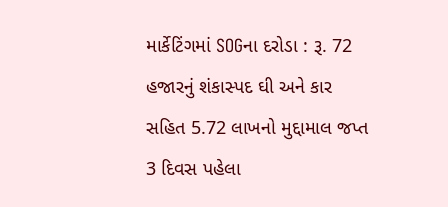માર્કેટિંગમાં SOGના દરોડા : રૂ. 72 હજારનું શંકાસ્પદ ઘી અને કાર સહિત 5.72 લાખનો મુદ્દામાલ જપ્ત
3 દિવસ પહેલા